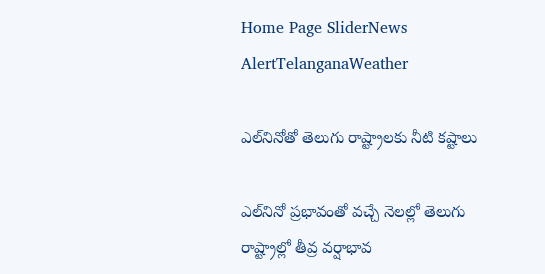Home Page SliderNews AlertTelanganaWeather

ఎల్‌నినోతో తెలుగు రాష్ట్రాలకు నీటి కష్టాలు

ఎల్‌నినో ప్రభావంతో వచ్చే నెలల్లో తెలుగు రాష్ట్రాల్లో తీవ్ర వర్షాభావ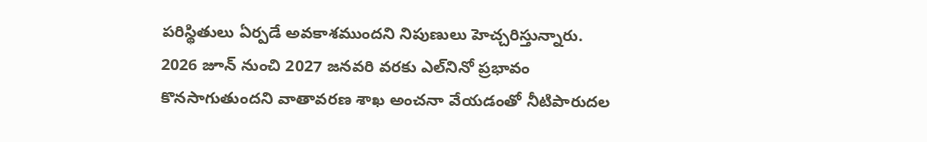పరిస్థితులు ఏర్పడే అవకాశముందని నిపుణులు హెచ్చరిస్తున్నారు. 2026 జూన్‌ నుంచి 2027 జనవరి వరకు ఎల్‌నినో ప్రభావం కొనసాగుతుందని వాతావరణ శాఖ అంచనా వేయడంతో నీటిపారుదల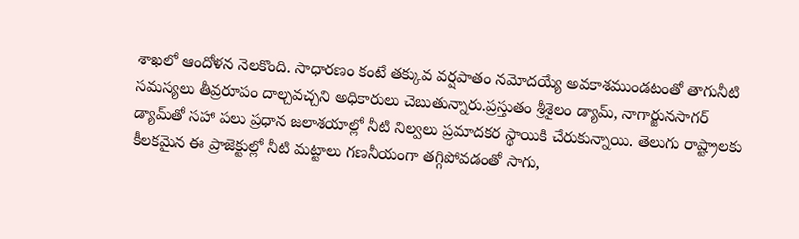శాఖలో ఆందోళన నెలకొంది. సాధారణం కంటే తక్కువ వర్షపాతం నమోదయ్యే అవకాశముండటంతో తాగునీటి సమస్యలు తీవ్రరూపం దాల్చవచ్చని అధికారులు చెబుతున్నారు.ప్రస్తుతం శ్రీశైలం డ్యామ్, నాగార్జునసాగర్ డ్యామ్‌తో సహా పలు ప్రధాన జలాశయాల్లో నీటి నిల్వలు ప్రమాదకర స్థాయికి చేరుకున్నాయి. తెలుగు రాష్ట్రాలకు కీలకమైన ఈ ప్రాజెక్టుల్లో నీటి మట్టాలు గణనీయంగా తగ్గిపోవడంతో సాగు,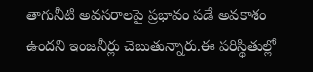తాగునీటి అవసరాలపై ప్రభావం పడే అవకాశం ఉందని ఇంజనీర్లు చెబుతున్నారు.ఈ పరిస్థితుల్లో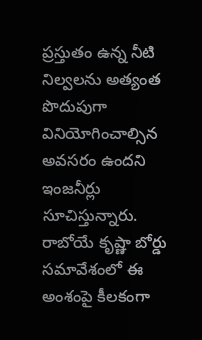ప్రస్తుతం ఉన్న నీటి నిల్వలను అత్యంత పొదుపుగా వినియోగించాల్సిన అవసరం ఉందని ఇంజనీర్లు సూచిస్తున్నారు. రాబోయే కృష్ణా బోర్డు సమావేశంలో ఈ అంశంపై కీలకంగా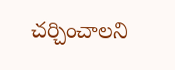చర్చించాలని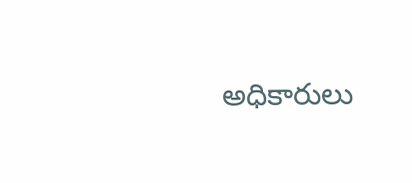అధికారులు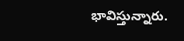భావిస్తున్నారు.